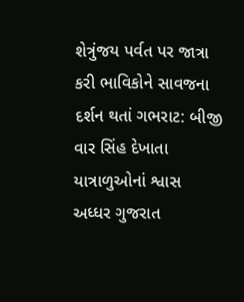શેત્રુંજય પર્વત પર જાત્રા કરી ભાવિકોને સાવજના દર્શન થતાં ગભરાટ: બીજી વાર સિંહ દેખાતા યાત્રાળુઓનાં શ્વાસ અધ્ધર ગુજરાત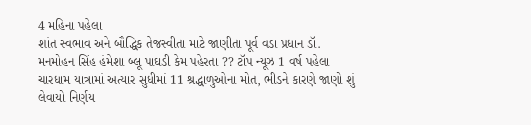4 મહિના પહેલા
શાંત સ્વભાવ અને બૌદ્ધિક તેજસ્વીતા માટે જાણીતા પૂર્વ વડા પ્રધાન ડૉ. મનમોહન સિંહ હંમેશા બ્લૂ પાઘડી કેમ પહેરતા ?? ટૉપ ન્યૂઝ 1 વર્ષ પહેલા
ચારધામ યાત્રામાં અત્યાર સુધીમાં 11 શ્રદ્ધાળુઓના મોત, ભીડને કારણે જાણો શું લેવાયો નિર્ણય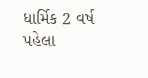ધાર્મિક 2 વર્ષ પહેલા